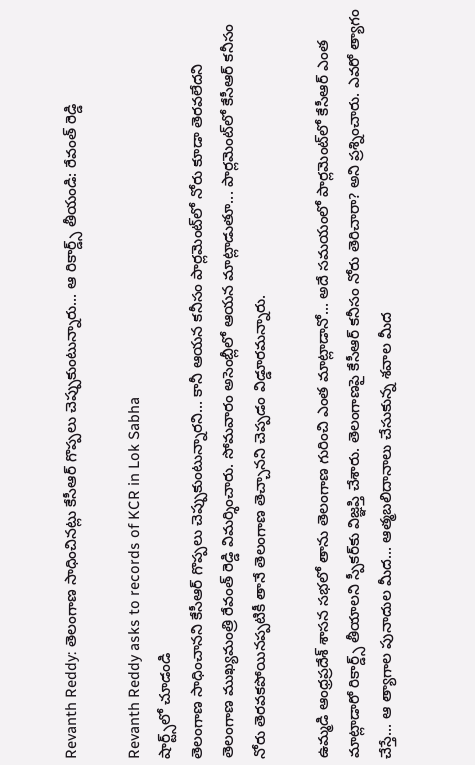Revanth Reddy: తెలంగాణ సాధించినట్లు కేసీఆర్ గొప్పలు చెప్పుకుంటున్నారు... ఆ రికార్డ్స్ తీయండి: రేవంత్ రెడ్డి

Revanth Reddy asks to records of KCR in Lok Sabha
షార్ట్స్‌లో చూడండి
తెలంగాణ సాధించానని కేసీఆర్ గొప్పలు చెప్పుకుంటున్నారని... కానీ ఆయన కనీసం పార్లమెంట్‌లో నోరు కూడా తెరవలేదని తెలంగాణ ముఖ్యమంత్రి రేవంత్ రెడ్డి విమర్శించారు. సోమవారం అసెంబ్లీలో ఆయన మాట్లాడుతూ... పార్లమెంట్‌లో కేసీఆర్ కనీసం నోరు తెరవకపోయినప్పటికీ తానే తెలంగాణ తెచ్చానని చెప్పడం విడ్డూరమన్నారు.

ఉమ్మడి ఆంధ్రప్రదేశ్ శాసన సభలో తాను తెలంగాణ గురించి ఎంత మాట్లాడానో... అదే సమయంలో పార్లమెంట్‌లో కేసీఆర్ ఎంత మాట్లాడారో రికార్డ్స్ తీయాలని స్పీకర్‌కు విజ్ఞప్తి చేశారు. తెలంగాణపై కేసీఆర్ కనీసం నోరు తెరిచారా? అని ప్రశ్నించారు. ఎవరో త్యాగం చేస్తే... ఆ త్యాగాల పునాదుల మీద... ఆత్మబలిదానాలు చేసుకున్న శవాల మీద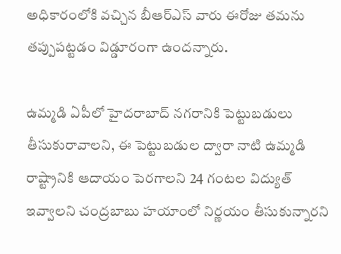అధికారంలోకి వచ్చిన బీఆర్ఎస్ వారు ఈరోజు తమను తప్పుపట్టడం విడ్డూరంగా ఉందన్నారు.

ఉమ్మడి ఏపీలో హైదరాబాద్ నగరానికి పెట్టుబడులు తీసుకురావాలని, ఈ పెట్టుబడుల ద్వారా నాటి ఉమ్మడి రాష్ట్రానికి ఆదాయం పెరగాలని 24 గంటల విద్యుత్ ఇవ్వాలని చంద్రబాబు హయాంలో నిర్ణయం తీసుకున్నారని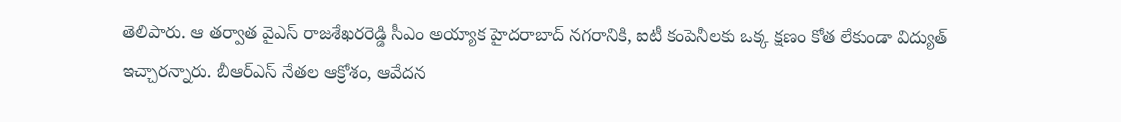తెలిపారు. ఆ తర్వాత వైఎస్ రాజశేఖరరెడ్డి సీఎం అయ్యాక హైదరాబాద్ నగరానికి, ఐటీ కంపెనీలకు ఒక్క క్షణం కోత లేకుండా విద్యుత్ ఇచ్చారన్నారు. బీఆర్ఎస్ నేతల ఆక్రోశం, ఆవేదన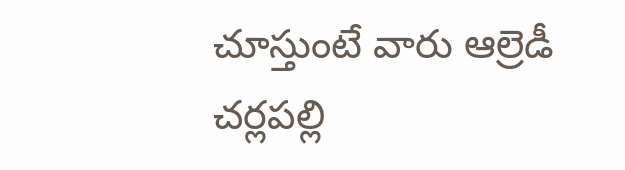చూస్తుంటే వారు ఆల్రెడీ చర్లపల్లి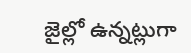జైల్లో ఉన్నట్లుగా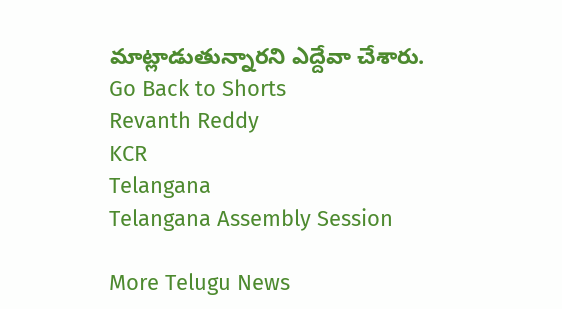మాట్లాడుతున్నారని ఎద్దేవా చేశారు.
Go Back to Shorts
Revanth Reddy
KCR
Telangana
Telangana Assembly Session

More Telugu News